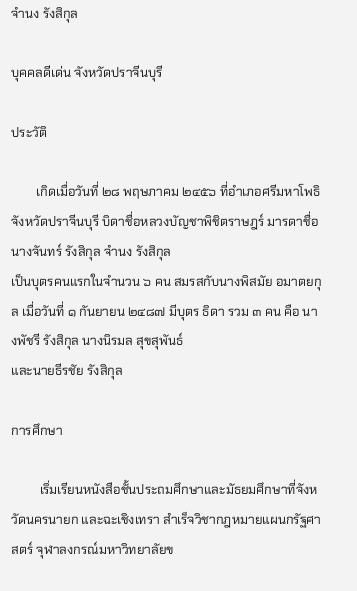จำนง รังสิกุล

บุคคลดีเด่น จังหวัดปราจีนบุรี

ประวัติ

        เกิดเมื่อวันที่ ๒๘ พฤษภาคม ๒๔๕๖ ที่อำเภอศรีมหาโพธิ จังหวัดปราจีนบุรี บิดาชื่อหลวงบัญชาพิชิตราษฎร์ มารดาชื่อนางจันทร์ รังสิกุล จำนง รังสิกุล
เป็นบุตรคนแรกในจำนวน ๖ คน สมรสกับนางพิสมัย อมาตยกุล เมื่อวันที่ ๑ กันยายน ๒๔๘๗ มีบุตร ธิดา รวม ๓ คน คือ นางพัชรี รังสิกุล นางนิรมล สุขสุพันธ์
และนายธีรชัย รังสิกุล

การศึกษา

         เริ่มเรียนหนังสือชั้นประถมศึกษาและมัธยมศึกษาที่จังหวัดนครนายก และฉะเชิงเทรา สำเร็จวิชากฎหมายแผนกรัฐศาสตร์ จุฬาลงกรณ์มหาวิทยาลัยข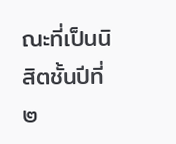ณะที่เป็นนิสิตชั้นปีที่ ๒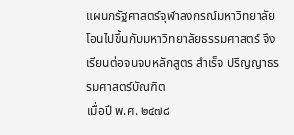แผนกรัฐศาสตร์จุฬาลงกรณ์มหาวิทยาลัยโอนไปขึ้นกับมหาวิทยาลัยธรรมศาสตร์ จึงเรียนต่อจนจบหลักสูตร สำเร็จ ปริญญาธรรมศาสตร์บัณฑิต
เมื่อปี พ.ศ. ๒๔๗๘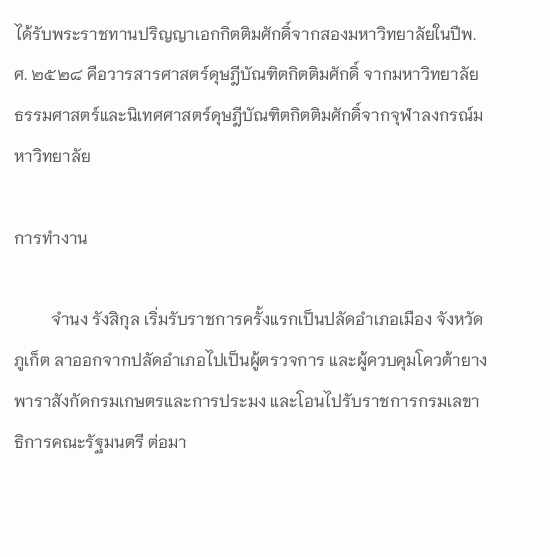ได้รับพระราชทานปริญญาเอกกิตติมศักดิ์จากสองมหาวิทยาลัยในปีพ.ศ. ๒๕๒๘ คือวารสารศาสตร์ดุษฎีบัณฑิตกิตติมศักดิ์ จากมหาวิทยาลัย ธรรมศาสตร์และนิเทศศาสตร์ดุษฎีบัณฑิตกิตติมศักดิ์จากจุฬาลงกรณ์มหาวิทยาลัย

การทำงาน

         จำนง รังสิกุล เริ่มรับราชการครั้งแรกเป็นปลัดอำเภอเมือง จังหวัดภูเก็ต ลาออกจากปลัดอำเภอไปเป็นผู้ตรวจการ และผู้ควบคุมโควต้ายางพาราสังกัดกรมเกษตรและการประมง และโอนไปรับราชการกรมเลขาธิการคณะรัฐมนตรี ต่อมา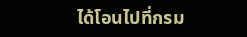ได้โอนไปที่กรม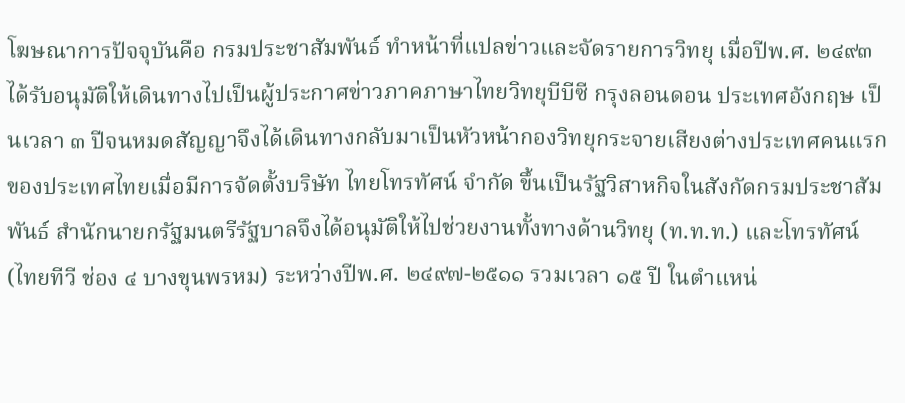โฆษณาการปัจจุบันคือ กรมประชาสัมพันธ์ ทำหน้าที่แปลข่าวและจัดรายการวิทยุ เมื่อปีพ.ศ. ๒๔๙๓ ได้รับอนุมัติให้เดินทางไปเป็นผู้ประกาศข่าวภาคภาษาไทยวิทยุบีบีซี กรุงลอนดอน ประเทศอังกฤษ เป็นเวลา ๓ ปีจนหมดสัญญาจึงได้เดินทางกลับมาเป็นหัวหน้ากองวิทยุกระจายเสียงต่างประเทศคนแรกของประเทศไทยเมื่อมีการจัดตั้งบริษัท ไทยโทรทัศน์ จำกัด ขึ้นเป็นรัฐวิสาหกิจในสังกัดกรมประชาสัมพันธ์ สำนักนายกรัฐมนตรีรัฐบาลจึงได้อนุมัติให้ไปช่วยงานทั้งทางด้านวิทยุ (ท.ท.ท.) และโทรทัศน์ (ไทยทีวี ช่อง ๔ บางขุนพรหม) ระหว่างปีพ.ศ. ๒๔๙๗-๒๕๑๑ รวมเวลา ๑๕ ปี ในตำแหน่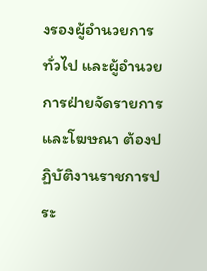งรองผู้อำนวยการทั่วไป และผู้อำนวยการฝ่ายจัดรายการและโฆษณา ต้องปฏิบัติงานราชการประ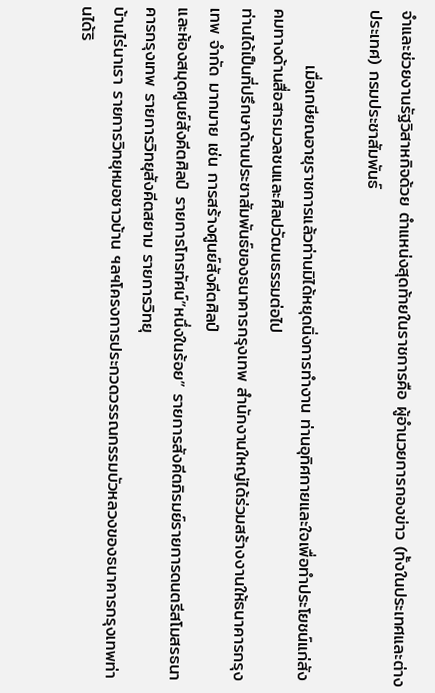จำและช่วยงานรัฐวิสาหกิจด้วย ตำแหน่งสุดท้ายในราชการคือ ผู้อำนวยการกองข่าว (ทั้งในประเทศและต่างประเทศ) กรมประชาสัมพันธ์

         เมื่อเกษียณอายุราชการแล้วท่านมิได้หยุดนิ่งการทำงาน ท่านอุทิศกายและใจเพื่อทำประโยชน์แก่สังคมทางด้านสื่อสารมวลชนและศิลปวัฒนธรรมต่อไป
ท่านได้เป็นที่ปรึกษาด้านประชาสัมพันธ์ของธนาคารกรุงเทพ สำนักงานใหญ่ได้ร่วมสร้างงานให้ธนาคารกรุงเทพ จำกัด มากมาย เช่น การสร้างศูนย์สังคีตศิลป์
และห้องสมุดศูนย์สังคีตศิลป์ รายการโทรทัศน์”หนึ่งในร้อย” รายการสังคีตภิรมย์รายการดนตรีสโมสรธนาคารกรุงเทพ รายการวิทยุสังคีตสยาม รายการวิทยุ
บ้านไร่นาเรา รายการวิทยุหมอชาวบ้าน ฯลฯโครงการประกวดวรรณกรรมบัวหลวงของธนาคารกรุงเทพท่านได้ริ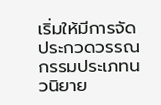เริ่มให้มีการจัดประกวดวรรณกรรมประเภทนวนิยาย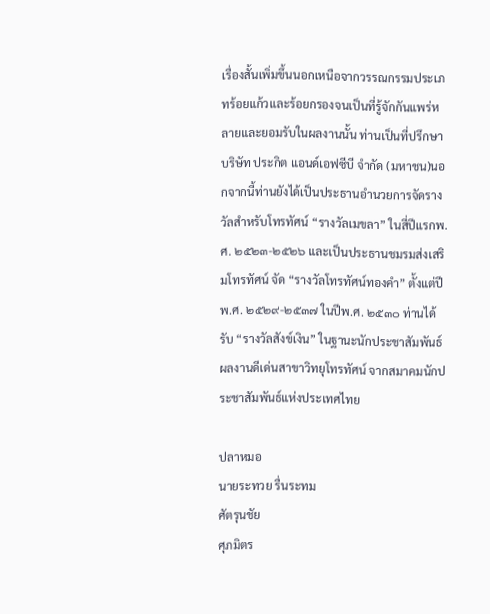เรื่องสั้นเพิ่มขึ้นนอกเหนือจากวรรณกรรมประเภทร้อยแก้วและร้อยกรองจนเป็นที่รู้จักกันแพร่หลายและยอมรับในผลงานนั้น ท่านเป็นที่ปรึกษาบริษัท ประกิต แอนด์เอฟซีบี จำกัด (มหาชน)นอกจากนี้ท่านยังได้เป็นประธานอำนวยการจัดรางวัลสำหรับโทรทัศน์ “รางวัลเมขลา” ในสี่ปีแรกพ.ศ. ๒๕๒๓-๒๕๒๖ และเป็นประธานชมรมส่งเสริมโทรทัศน์ จัด “รางวัลโทรทัศน์ทองคำ” ตั้งแต่ปีพ.ศ. ๒๕๒๙-๒๕๓๗ ในปีพ.ศ. ๒๕๓๐ ท่านได้รับ “รางวัลสังข์เงิน” ในฐานะนักประชาสัมพันธ์ ผลงานดีเด่นสาขาวิทยุโทรทัศน์ จากสมาคมนักประชาสัมพันธ์แห่งประเทศไทย

ปลาหมอ
นายระทวย รื่นระทม
ศัตรุนชัย
ศุภมิตร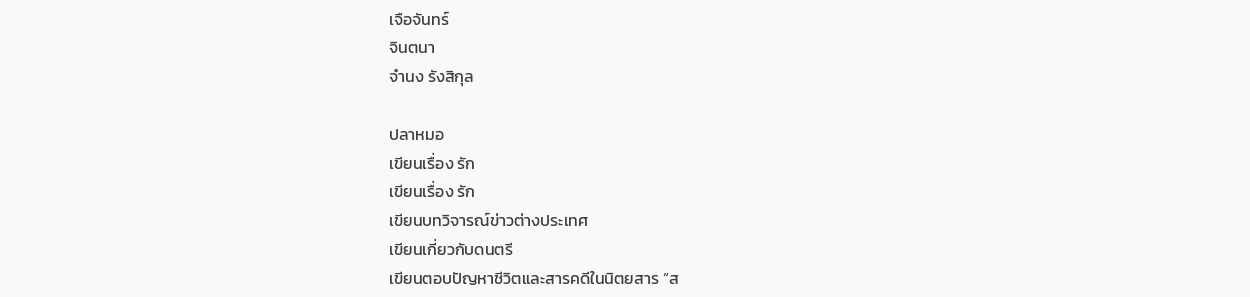เจือจันทร์
จินตนา
จำนง รังสิกุล

ปลาหมอ
เขียนเรื่อง รัก
เขียนเรื่อง รัก
เขียนบทวิจารณ์ข่าวต่างประเทศ
เขียนเกี่ยวกับดนตรี
เขียนตอบปัญหาชีวิตและสารคดีในนิตยสาร “ส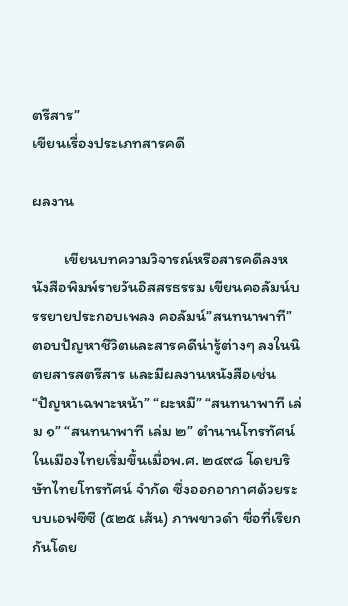ตรีสาร”
เขียนเรื่องประเภทสารคดี

ผลงาน

         เขียนบทความวิจารณ์หรือสารคดีลงหนังสือพิมพ์รายวันอิสสรธรรม เขียนคอลัมน์บรรยายประกอบเพลง คอลัมน์”สนทนาพาที” ตอบปัญหาชีวิตและสารคดีน่ารู้ต่างๆ ลงในนิตยสารสตรีสาร และมีผลงานหนังสือเช่น “ปัญหาเฉพาะหน้า” “ผะหมี” “สนทนาพาที เล่ม ๑” “สนทนาพาที เล่ม ๒” ตำนานโทรทัศน์ในเมืองไทยเริ่มขึ้นเมื่อพ.ศ. ๒๔๙๘ โดยบริษัทไทยโทรทัศน์ จำกัด ซึ่งออกอากาศด้วยระบบเอฟซีซี (๕๒๕ เส้น) ภาพขาวดำ ชื่อที่เรียกกันโดย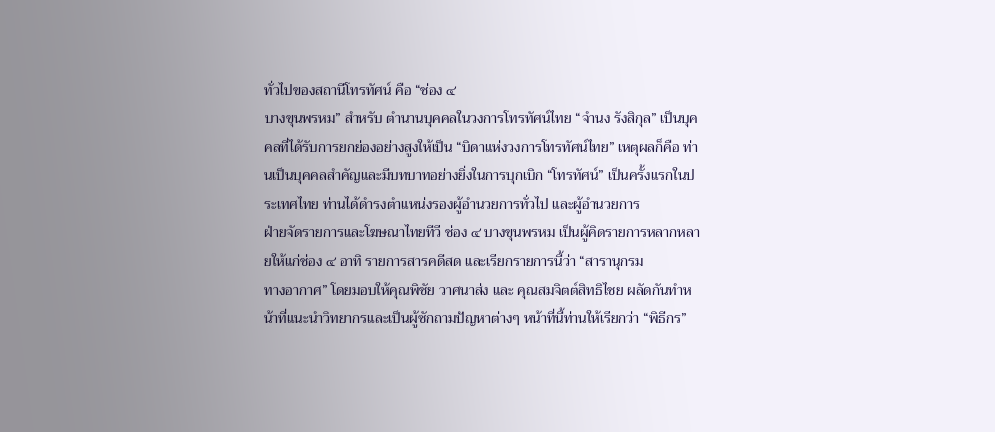ทั่วไปของสถานีโทรทัศน์ คือ “ช่อง ๔
บางขุนพรหม” สำหรับ ตำนานบุคคลในวงการโทรทัศน์ไทย “จำนง รังสิกุล” เป็นบุคคลที่ได้รับการยกย่องอย่างสูงให้เป็น “บิดาแห่งวงการโทรทัศน์ไทย” เหตุผลก็คือ ท่านเป็นบุคคลสำคัญและมีบทบาทอย่างยิ่งในการบุกเบิก “โทรทัศน์” เป็นครั้งแรกในประเทศไทย ท่านได้ดำรงตำแหน่งรองผู้อำนวยการทั่วไป และผู้อำนวยการ
ฝ่ายจัดรายการและโฆษณาไทยทีวี ช่อง ๔ บางขุนพรหม เป็นผู้คิดรายการหลากหลายให้แก่ช่อง ๔ อาทิ รายการสารคดีสด และเรียกรายการนี้ว่า “สารานุกรม
ทางอากาศ” โดยมอบให้คุณพิชัย วาศนาส่ง และ คุณสมจิตต์สิทธิไชย ผลัดกันทำหน้าที่แนะนำวิทยากรและเป็นผู้ซักถามปัญหาต่างๆ หน้าที่นี้ท่านให้เรียกว่า “พิธีกร”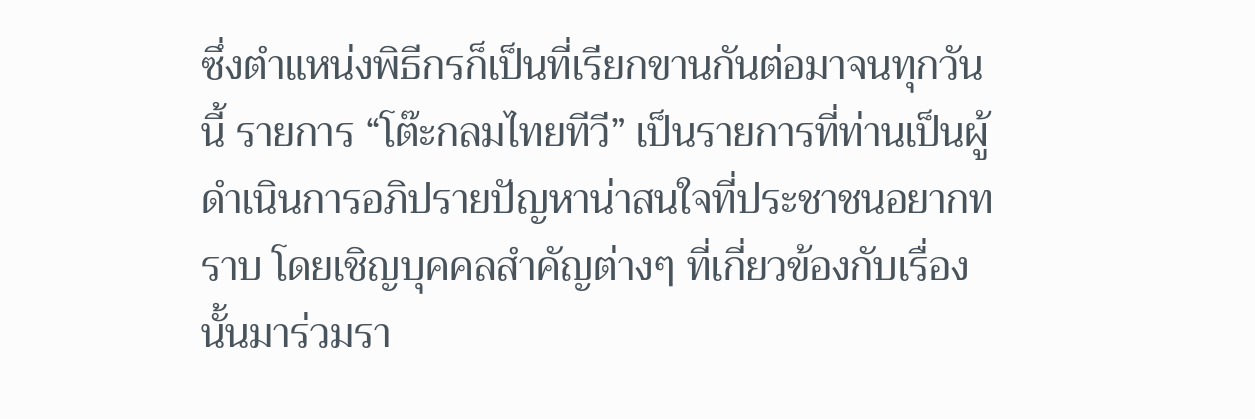ซึ่งตำแหน่งพิธีกรก็เป็นที่เรียกขานกันต่อมาจนทุกวันนี้ รายการ “โต๊ะกลมไทยทีวี” เป็นรายการที่ท่านเป็นผู้ดำเนินการอภิปรายปัญหาน่าสนใจที่ประชาชนอยากทราบ โดยเชิญบุคคลสำคัญต่างๆ ที่เกี่ยวข้องกับเรื่องนั้นมาร่วมรา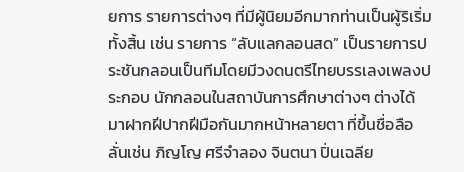ยการ รายการต่างๆ ที่มีผู้นิยมอีกมากท่านเป็นผู้ริเริ่มทั้งสิ้น เช่น รายการ “ลับแลกลอนสด” เป็นรายการประชันกลอนเป็นทีมโดยมีวงดนตรีไทยบรรเลงเพลงประกอบ นักกลอนในสถาบันการศึกษาต่างๆ ต่างได้มาฝากฝีปากฝีมือกันมากหน้าหลายตา ที่ขึ้นชื่อลือลั่นเช่น ภิญโญ ศรีจำลอง จินตนา ปิ่นเฉลีย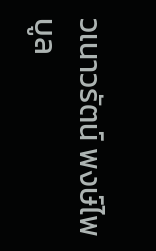วเนาวรัตน์ พงษ์ไพบูล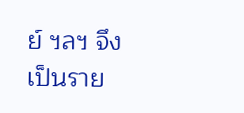ย์ ฯลฯ จึงเป็นราย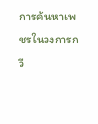การค้นหาเพชรในวงการกวี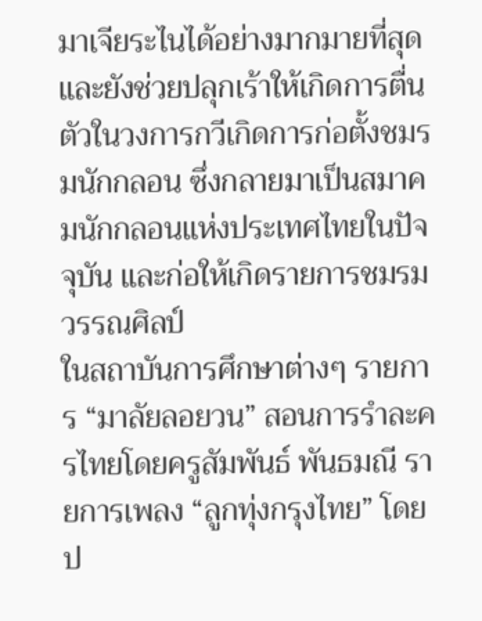มาเจียระไนได้อย่างมากมายที่สุด และยังช่วยปลุกเร้าให้เกิดการตื่นตัวในวงการกวีเกิดการก่อตั้งชมรมนักกลอน ซึ่งกลายมาเป็นสมาคมนักกลอนแห่งประเทศไทยในปัจจุบัน และก่อให้เกิดรายการชมรมวรรณศิลป์
ในสถาบันการศึกษาต่างๆ รายการ “มาลัยลอยวน” สอนการรำละครไทยโดยครูสัมพันธ์ พันธมณี รายการเพลง “ลูกทุ่งกรุงไทย” โดยป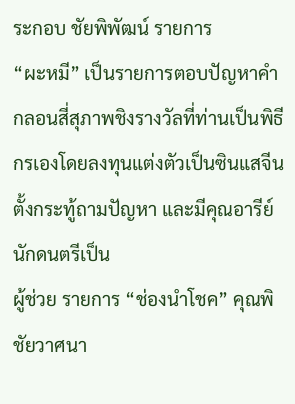ระกอบ ชัยพิพัฒน์ รายการ
“ผะหมี” เป็นรายการตอบปัญหาคำกลอนสี่สุภาพชิงรางวัลที่ท่านเป็นพิธีกรเองโดยลงทุนแต่งตัวเป็นซินแสจีน ตั้งกระทู้ถามปัญหา และมีคุณอารีย์ นักดนตรีเป็น
ผู้ช่วย รายการ “ช่องนำโชค” คุณพิชัยวาศนา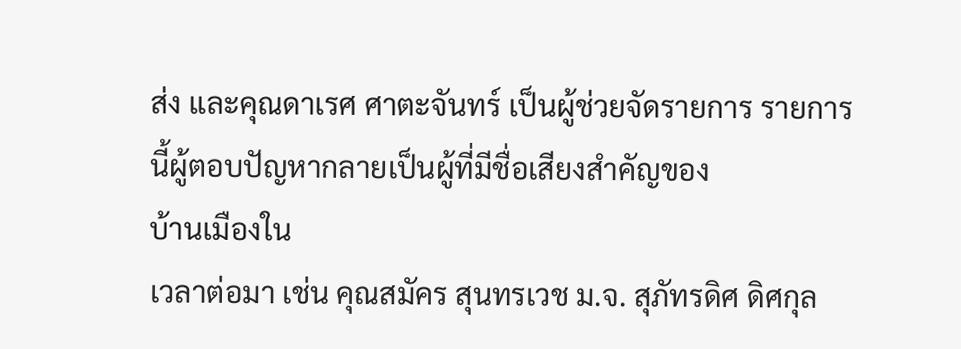ส่ง และคุณดาเรศ ศาตะจันทร์ เป็นผู้ช่วยจัดรายการ รายการนี้ผู้ตอบปัญหากลายเป็นผู้ที่มีชื่อเสียงสำคัญของ
บ้านเมืองใน
เวลาต่อมา เช่น คุณสมัคร สุนทรเวช ม.จ. สุภัทรดิศ ดิศกุล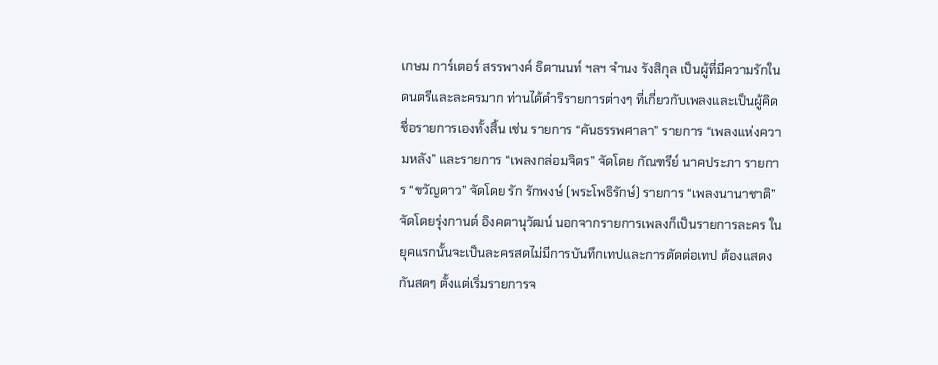เกษม การ์เตอร์ สรรพางค์ ธิตานนท์ ฯลฯ จำนง รังสิกุล เป็นผู้ที่มีความรักในดนตรีและละครมาก ท่านได้ดำริรายการต่างๆ ที่เกี่ยวกับเพลงและเป็นผู้คิดชื่อรายการเองทั้งสิ้น เช่น รายการ “คันธรรพศาลา” รายการ “เพลงแห่งความหลัง” และรายการ “เพลงกล่อมจิตร” จัดโดย กัณฑรีย์ นาคประภา รายการ “ขวัญดาว” จัดโดย รัก รักพงษ์ (พระโพธิรักษ์) รายการ “เพลงนานาชาติ” จัดโดยรุ่งกานต์ อิงคตานุวัฒน์ นอกจากรายการเพลงก็เป็นรายการละคร ในยุคแรกนั้นจะเป็นละครสดไม่มีการบันทึกเทปและการตัดต่อเทป ต้องแสดงกันสดๆ ตั้งแต่เริ่มรายการจ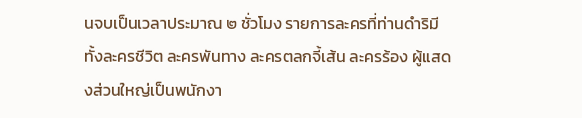นจบเป็นเวลาประมาณ ๒ ชั่วโมง รายการละครที่ท่านดำริมีทั้งละครชีวิต ละครพันทาง ละครตลกจี้เส้น ละครร้อง ผู้แสดงส่วนใหญ่เป็นพนักงา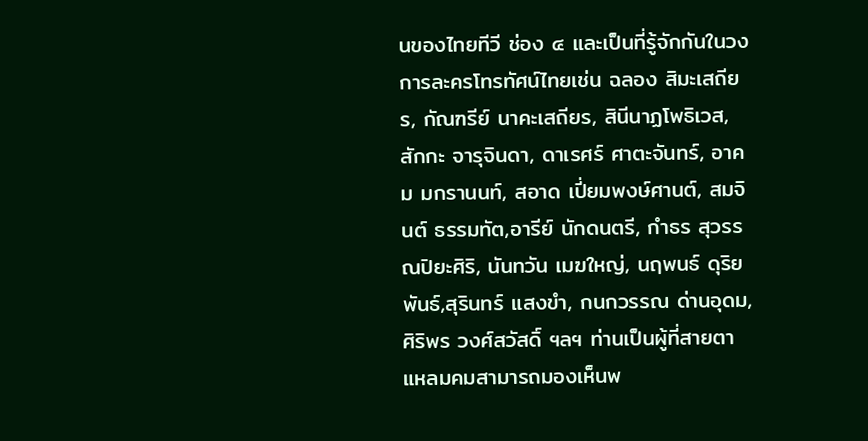นของไทยทีวี ช่อง ๔ และเป็นที่รู้จักกันในวงการละครโทรทัศน์ไทยเช่น ฉลอง สิมะเสถียร, กัณฑรีย์ นาคะเสถียร, สินีนาฏโพธิเวส, สักกะ จารุจินดา, ดาเรศร์ ศาตะจันทร์, อาคม มกรานนท์, สอาด เปี่ยมพงษ์ศานต์, สมจินต์ ธรรมทัต,อารีย์ นักดนตรี, กำธร สุวรรณปิยะศิริ, นันทวัน เมฆใหญ่, นฤพนธ์ ดุริยพันธ์,สุรินทร์ แสงขำ, กนกวรรณ ด่านอุดม, ศิริพร วงศ์สวัสดิ์ ฯลฯ ท่านเป็นผู้ที่สายตาแหลมคมสามารถมองเห็นพ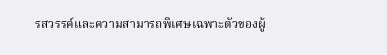รสวรรค์และความสามารถพิเศษเฉพาะตัวของผู้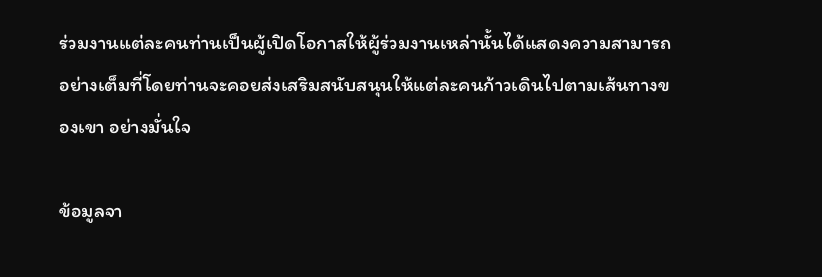ร่วมงานแต่ละคนท่านเป็นผู้เปิดโอกาสให้ผู้ร่วมงานเหล่านั้นได้แสดงความสามารถอย่างเต็มที่โดยท่านจะคอยส่งเสริมสนับสนุนให้แต่ละคนก้าวเดินไปตามเส้นทางของเขา อย่างมั่นใจ

ข้อมูลจา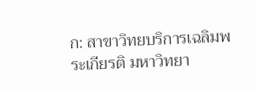ก: สาขาวิทยบริการเฉลิมพระเกียรติ มหาวิทยา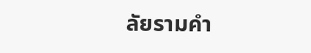ลัยรามคำ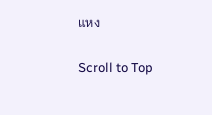แหง

Scroll to Top